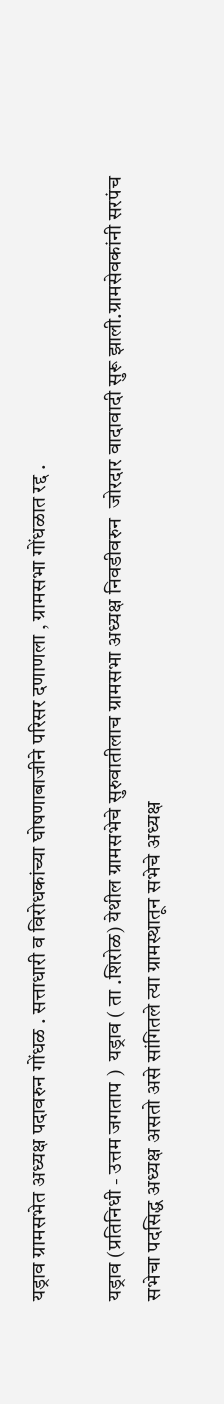यड्राव ग्रामसभेत अध्यक्ष पदावरुन गोंधळ . सत्ताधारी व विरोधकांच्या घोषणाबाजीने परिसर दणाणला , ग्रामसभा गोंधळात रद्द .

यड्राव (प्रतिनिधी - उत्तम जगताप )  यड्राव ( ता .शिरोळ) येथील ग्रामसभेचे सुरुवातीलाच ग्रामसभा अध्यक्ष निवडीवरुन  जोरदार वादावादी सुरू झाली.ग्रामसेवकांनी सरपंच सभेचा पदसिद्ध अध्यक्ष असतो असे सांगितले त्या ग्रामस्थातून सभेचे अध्यक्ष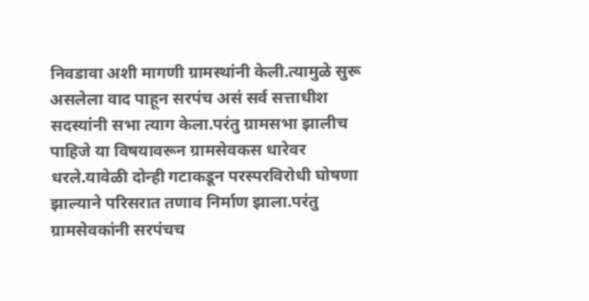निवडावा अशी मागणी ग्रामस्थांनी केली.त्यामुळे सुरू असलेला वाद पाहून सरपंच असं सर्व सत्ताधीश सदस्यांनी सभा त्याग केला.परंतु ग्रामसभा झालीच पाहिजे या विषयावरून ग्रामसेवकस धारेवर धरले.यावेळी दोन्ही गटाकडून परस्परविरोधी घोषणा झाल्याने परिसरात तणाव निर्माण झाला.परंतु ग्रामसेवकांनी सरपंचच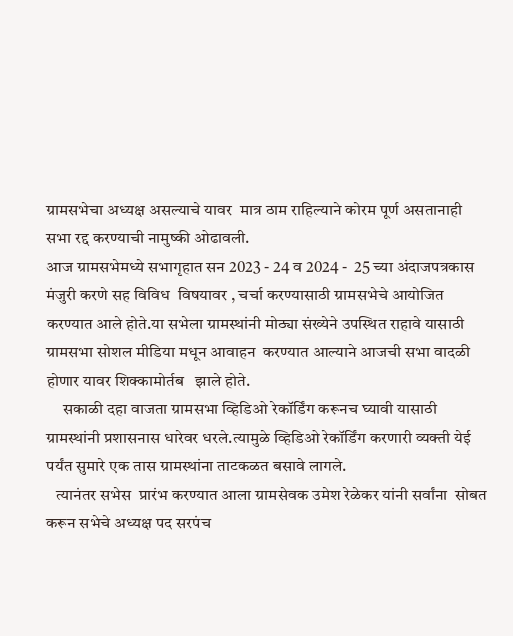ग्रामसभेचा अध्यक्ष असल्याचे यावर  मात्र ठाम राहिल्याने कोरम पूर्ण असतानाही  सभा रद्द करण्याची नामुष्की ओढावली.
आज ग्रामसभेमध्ये सभागृहात सन 2023 - 24 व 2024 -  25 च्या अंदाजपत्रकास मंजुरी करणे सह विविध  विषयावर , चर्चा करण्यासाठी ग्रामसभेचे आयोजित करण्यात आले होते.या सभेला ग्रामस्थांनी मोठ्या संख्येने उपस्थित राहावे यासाठी ग्रामसभा सोशल मीडिया मधून आवाहन  करण्यात आल्याने आजची सभा वादळी  होणार यावर शिक्कामोर्तब   झाले होते.
     सकाळी दहा वाजता ग्रामसभा व्हिडिओ रेकॉर्डिंग करूनच घ्यावी यासाठी ग्रामस्थांनी प्रशासनास धारेवर धरले.त्यामुळे व्हिडिओ रेकॉर्डिंग करणारी व्यक्ती येई  पर्यंत सुमारे एक तास ग्रामस्थांना ताटकळत बसावे लागले.
   त्यानंतर सभेस  प्रारंभ करण्यात आला ग्रामसेवक उमेश रेळेकर यांनी सर्वांना  सोबत करून सभेचे अध्यक्ष पद सरपंच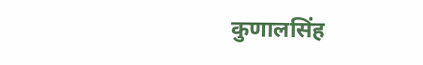कुणालसिंह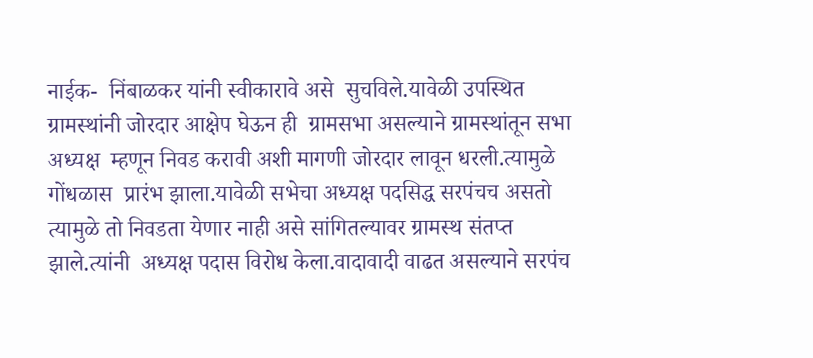नाईक-  निंबाळकर यांनी स्वीकारावे असे  सुचविले.यावेळी उपस्थित ग्रामस्थांनी जोरदार आक्षेप घेऊन ही  ग्रामसभा असल्याने ग्रामस्थांतून सभा अध्यक्ष  म्हणून निवड करावी अशी मागणी जोरदार लावून धरली.त्यामुळे गोंधळास  प्रारंभ झाला.यावेळी सभेचा अध्यक्ष पदसिद्ध सरपंचच असतो त्यामुळे तो निवडता येणार नाही असे सांगितल्यावर ग्रामस्थ संतप्त झाले.त्यांनी  अध्यक्ष पदास विरोध केला.वादावादी वाढत असल्याने सरपंच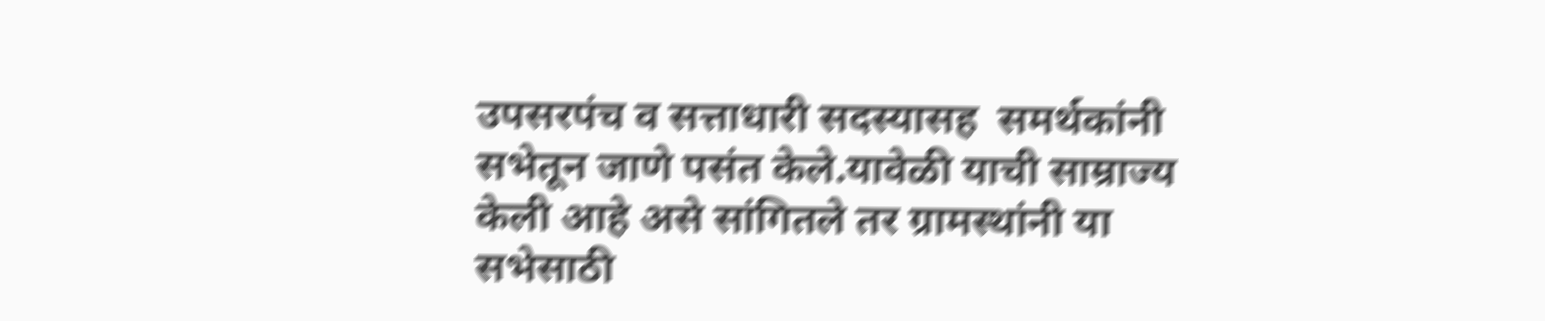उपसरपंच व सत्ताधारी सदस्यासह  समर्थकांनी सभेतून जाणे पसंत केले.यावेळी याची साम्राज्य केली आहे असे सांगितले तर ग्रामस्थांनी या सभेसाठी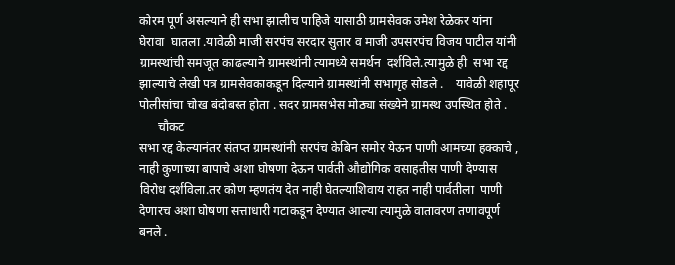कोरम पूर्ण असल्याने ही सभा झालीच पाहिजे यासाठी ग्रामसेवक उमेश रेळेकर यांना घेरावा  घातला .यावेळी माजी सरपंच सरदार सुतार व माजी उपसरपंच विजय पाटील यांनी ग्रामस्थांची समजूत काढल्याने ग्रामस्थांनी त्यामध्ये समर्थन  दर्शविले.त्यामुळे ही  सभा रद्द झाल्याचे लेखी पत्र ग्रामसेवकाकडून दिल्याने ग्रामस्थांनी सभागृह सोडले .    यावेळी शहापूर पोलीसांचा चोख बंदोबस्त होता . सदर ग्रामसभेस मोठ्या संख्येने ग्रामस्थ उपस्थित होते .
      चौकट
सभा रद्द केल्यानंतर संतप्त ग्रामस्थांनी सरपंच केबिन समोर येऊन पाणी आमच्या हक्काचे ,  नाही कुणाच्या बापाचे अशा घोषणा देऊन पार्वती औद्योगिक वसाहतीस पाणी देण्यास विरोध दर्शविला.तर कोण म्हणतंय देत नाही घेतल्याशिवाय राहत नाही पार्वतीला  पाणी देणारच अशा घोषणा सत्ताधारी गटाकडून देण्यात आल्या त्यामुळे वातावरण तणावपूर्ण बनले .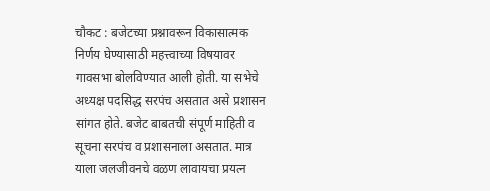चौकट : बजेटच्या प्रश्नावरून विकासात्मक निर्णय घेण्यासाठी महत्त्वाच्या विषयावर गावसभा बोलविण्यात आली होती. या सभेचे अध्यक्ष पदसिद्ध सरपंच असतात असे प्रशासन सांगत होते. बजेट बाबतची संपूर्ण माहिती व सूचना सरपंच व प्रशासनाला असतात. मात्र याला जलजीवनचे वळण लावायचा प्रयत्न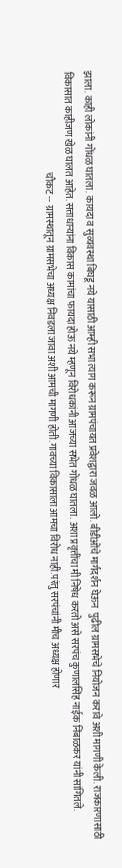झाला. काही लोकांनी गोंधळ घातला. कायदा व सुव्यवस्था बिघडू नये यासाठी आम्ही सभा त्याग करून ग्रामपंचायत प्रवेशद्वारा जवळ आलो. बीडीओंचे मार्गदर्शन घेऊन  पुढील ग्रामसभेचे नियोजन करावे अशी मागणी केली. राजकारणासाठी विकासात काहीजण खेळ घालत आहेत. सत्ताधाऱ्यांना विकास कामांचा फायदा होऊ नये म्हणून विरोधकांनी आजच्या सभेत गोंधळ घातला. अशा प्रवृत्तींचा मी निषेध करतो असे सरपंच कुणालसिंह नाईक निंबाळकर यांनी सांगितले.
                                                     चौकट --  ग्रामस्थातून ग्रामसभेचा अध्यक्ष निवडला जावा अशी आमची मागणी होती.गावच्या विकासाला आमचा विरोध नाही.परंतु सरपंचांनी मीच अध्यक्ष होणार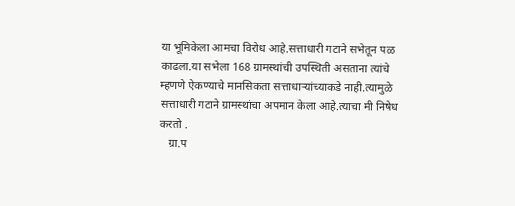या भूमिकेला आमचा विरोध आहे.सत्ताधारी गटाने सभेतून पळ काढला.या सभेला 168 ग्रामस्थांची उपस्थिती असताना त्यांचे म्हणणे ऐकण्याचे मानसिकता सत्ताधाऱ्यांच्याकडे नाही.त्यामुळे सत्ताधारी गटाने ग्रामस्थांचा अपमान केला आहे.त्याचा मी निषेध करतो .
   ग्रा.प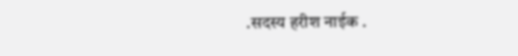.सदस्य हरीश नाईक .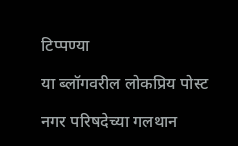टिप्पण्या

या ब्लॉगवरील लोकप्रिय पोस्ट

नगर परिषदेच्या गलथान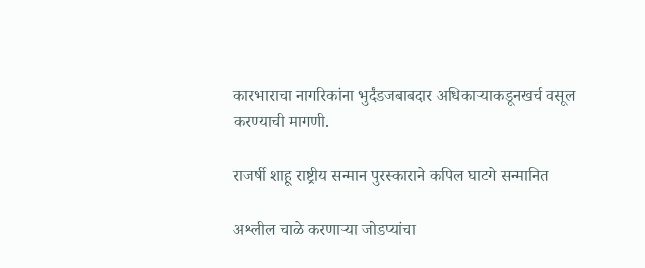कारभाराचा नागरिकांना भुर्दंडजबाबदार अधिकाऱ्याकडूनखर्च वसूल करण्याची मागणी.

राजर्षी शाहू राष्ट्रीय सन्मान पुरस्काराने कपिल घाटगे सन्मानित

अश्लील चाळे करणार्‍या जोडप्यांचा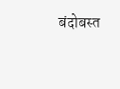बंदोबस्त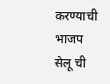करण्याची भाजप सेलू ची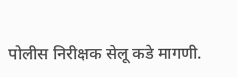पोलीस निरीक्षक सेलू कडे मागणी.